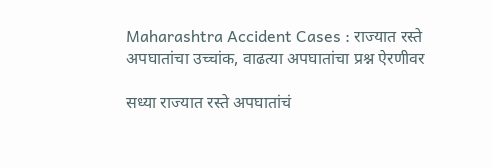Maharashtra Accident Cases : राज्यात रस्ते अपघातांचा उच्चांक, वाढत्या अपघातांचा प्रश्न ऐरणीवर

सध्या राज्यात रस्ते अपघातांचं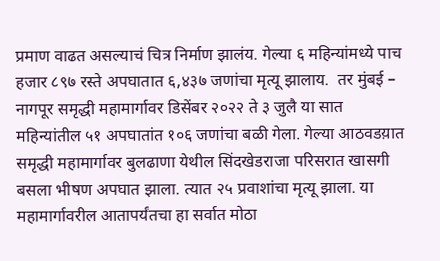प्रमाण वाढत असल्याचं चित्र निर्माण झालंय. गेल्या ६ महिन्यांमध्ये पाच हजार ८९७ रस्ते अपघातात ६,४३७ जणांचा मृत्यू झालाय.  तर मुंबई – नागपूर समृद्धी महामार्गावर डिसेंबर २०२२ ते ३ जुलै या सात महिन्यांतील ५१ अपघातांत १०६ जणांचा बळी गेला. गेल्या आठवडय़ात समृद्धी महामार्गावर बुलढाणा येथील सिंदखेडराजा परिसरात खासगी बसला भीषण अपघात झाला. त्यात २५ प्रवाशांचा मृत्यू झाला. या महामार्गावरील आतापर्यंतचा हा सर्वात मोठा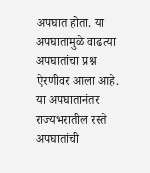अपघात होता. या अपघातामुळे वाढत्या अपघातांचा प्रश्न ऐरणीवर आला आहे. या अपघातानंतर राज्यभरातील रस्ते अपघातांची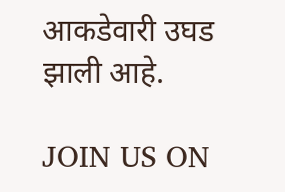आकडेवारी उघड झाली आहे.

JOIN US ON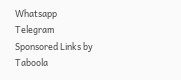Whatsapp
Telegram
Sponsored Links by Taboola